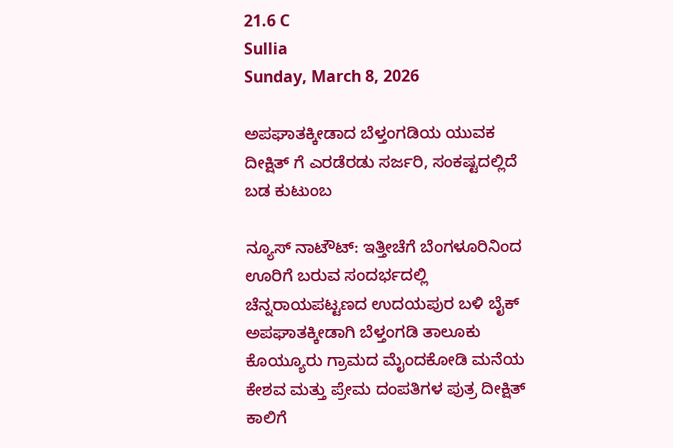21.6 C
Sullia
Sunday, March 8, 2026

ಅಪಘಾತಕ್ಕೀಡಾದ ಬೆಳ್ತಂಗಡಿಯ ಯುವಕ ದೀಕ್ಷಿತ್ ಗೆ ಎರಡೆರಡು ಸರ್ಜರಿ, ಸಂಕಷ್ಟದಲ್ಲಿದೆ ಬಡ ಕುಟುಂಬ

ನ್ಯೂಸ್ ನಾಟೌಟ್: ಇತ್ತೀಚೆಗೆ ಬೆಂಗಳೂರಿನಿಂದ ಊರಿಗೆ ಬರುವ ಸಂದರ್ಭದಲ್ಲಿ ಚೆನ್ನರಾಯಪಟ್ಟಣದ ಉದಯಪುರ ಬಳಿ ಬೈಕ್ ಅಪಘಾತಕ್ಕೀಡಾಗಿ ಬೆಳ್ತಂಗಡಿ ತಾಲೂಕು ಕೊಯ್ಯೂರು ಗ್ರಾಮದ ಮೈಂದಕೋಡಿ ಮನೆಯ ಕೇಶವ ಮತ್ತು ಪ್ರೇಮ ದಂಪತಿಗಳ ಪುತ್ರ ದೀಕ್ಷಿತ್ ಕಾಲಿಗೆ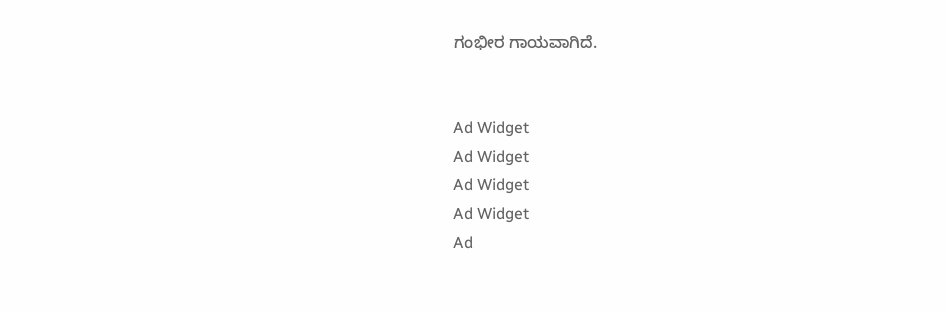ಗಂಭೀರ ಗಾಯವಾಗಿದೆ.


Ad Widget
Ad Widget
Ad Widget
Ad Widget
Ad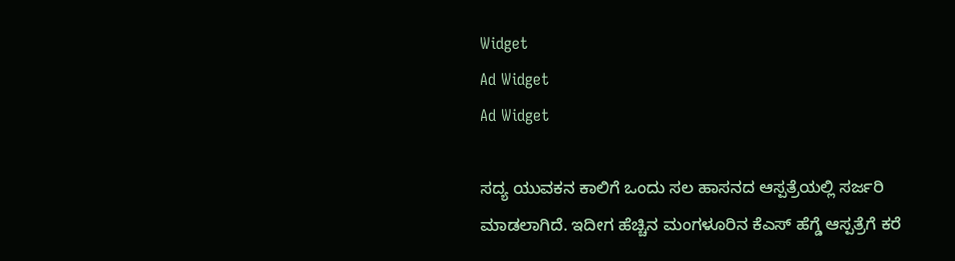Widget
Ad Widget
Ad Widget

ಸದ್ಯ ಯುವಕನ ಕಾಲಿಗೆ ಒಂದು ಸಲ ಹಾಸನದ ಆಸ್ಪತ್ರೆಯಲ್ಲಿ ಸರ್ಜರಿ ಮಾಡಲಾಗಿದೆ. ಇದೀಗ ಹೆಚ್ಚಿನ ಮಂಗಳೂರಿನ ಕೆಎಸ್ ಹೆಗ್ಡೆ ಆಸ್ಪತ್ರೆಗೆ ಕರೆ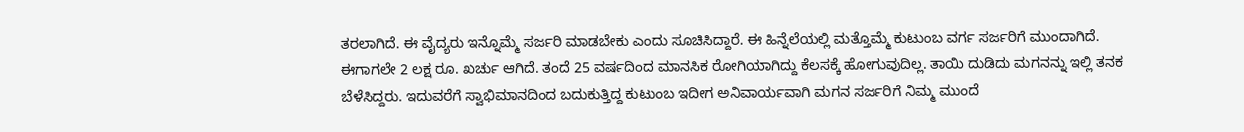ತರಲಾಗಿದೆ. ಈ ವೈದ್ಯರು ಇನ್ನೊಮ್ಮೆ ಸರ್ಜರಿ ಮಾಡಬೇಕು ಎಂದು ಸೂಚಿಸಿದ್ದಾರೆ. ಈ ಹಿನ್ನೆಲೆಯಲ್ಲಿ ಮತ್ತೊಮ್ಮೆ ಕುಟುಂಬ ವರ್ಗ ಸರ್ಜರಿಗೆ ಮುಂದಾಗಿದೆ. ಈಗಾಗಲೇ 2 ಲಕ್ಷ ರೂ. ಖರ್ಚು ಆಗಿದೆ. ತಂದೆ 25 ವರ್ಷದಿಂದ ಮಾನಸಿಕ ರೋಗಿಯಾಗಿದ್ದು ಕೆಲಸಕ್ಕೆ ಹೋಗುವುದಿಲ್ಲ. ತಾಯಿ ದುಡಿದು ಮಗನನ್ನು ಇಲ್ಲಿ ತನಕ ಬೆಳೆಸಿದ್ದರು. ಇದುವರೆಗೆ ಸ್ವಾಭಿಮಾನದಿಂದ ಬದುಕುತ್ತಿದ್ದ ಕುಟುಂಬ ಇದೀಗ ಅನಿವಾರ್ಯವಾಗಿ ಮಗನ ಸರ್ಜರಿಗೆ ನಿಮ್ಮ ಮುಂದೆ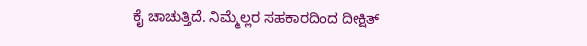ಕೈ ಚಾಚುತ್ತಿದೆ. ನಿಮ್ಮೆಲ್ಲರ ಸಹಕಾರದಿಂದ ದೀಕ್ಷಿತ್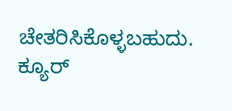ಚೇತರಿಸಿಕೊಳ್ಳಬಹುದು. ಕ್ಯೂರ್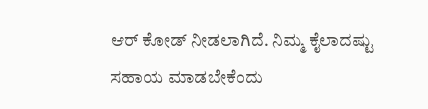ಆರ್ ಕೋಡ್ ನೀಡಲಾಗಿದೆ. ನಿಮ್ಮ ಕೈಲಾದಷ್ಟು ಸಹಾಯ ಮಾಡಬೇಕೆಂದು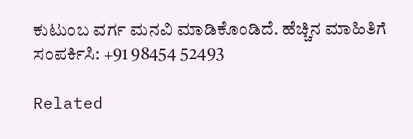ಕುಟುಂಬ ವರ್ಗ ಮನವಿ ಮಾಡಿಕೊಂಡಿದೆ. ಹೆಚ್ಚಿನ ಮಾಹಿತಿಗೆ ಸಂಪರ್ಕಿಸಿ: +91 98454 52493

Related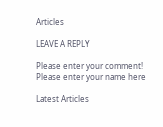Articles

LEAVE A REPLY

Please enter your comment!
Please enter your name here

Latest Articles